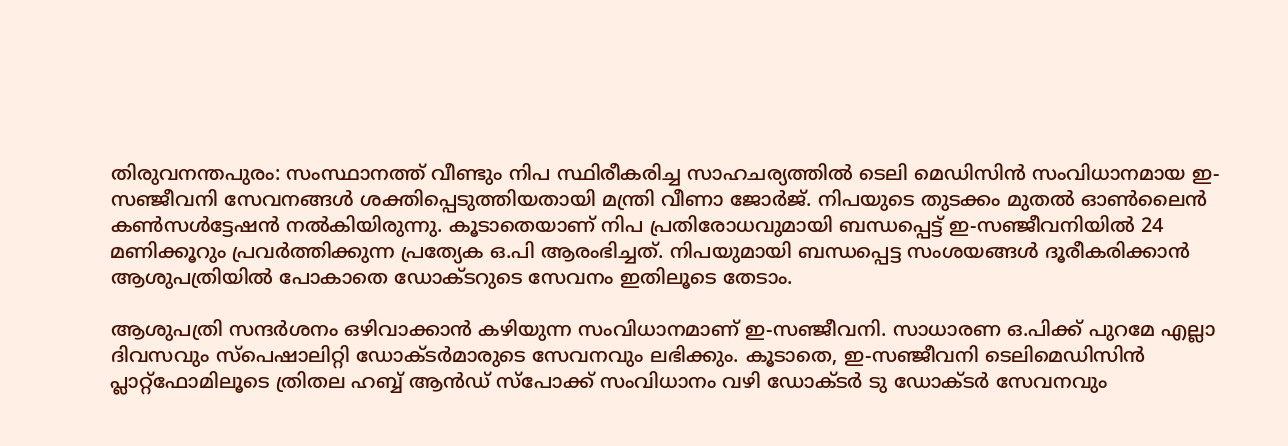തിരുവനന്തപുരം: സംസ്ഥാനത്ത് വീണ്ടും നിപ സ്ഥിരീകരിച്ച സാഹചര്യത്തില്‍ ടെലി മെഡിസിന്‍ സംവിധാനമായ ഇ-സഞ്ജീവനി സേവനങ്ങള്‍ ശക്തിപ്പെടുത്തിയതായി മന്ത്രി വീണാ ജോര്‍ജ്. നിപയുടെ തുടക്കം മുതല്‍ ഓണ്‍ലൈന്‍ കണ്‍സള്‍ട്ടേഷന്‍ നല്‍കിയിരുന്നു. കൂടാതെയാണ് നിപ പ്രതിരോധവുമായി ബന്ധപ്പെട്ട് ഇ-സഞ്ജീവനിയില്‍ 24 മണിക്കൂറും പ്രവര്‍ത്തിക്കുന്ന പ്രത്യേക ഒ.പി ആരംഭിച്ചത്. നിപയുമായി ബന്ധപ്പെട്ട സംശയങ്ങള്‍ ദൂരീകരിക്കാൻ ആശുപത്രിയില്‍ പോകാതെ ഡോക്ടറുടെ സേവനം ഇതിലൂടെ തേടാം.

ആശുപത്രി സന്ദര്‍ശനം ഒഴിവാക്കാന്‍ കഴിയുന്ന സംവിധാനമാണ് ഇ-സഞ്ജീവനി. സാധാരണ ഒ.പിക്ക് പുറമേ എല്ലാ ദിവസവും സ്പെഷാലിറ്റി ഡോക്ടര്‍മാരുടെ സേവനവും ലഭിക്കും. കൂടാതെ, ഇ-സഞ്ജീവനി ടെലിമെഡിസിന്‍ പ്ലാറ്റ്ഫോമിലൂടെ ത്രിതല ഹബ്ബ് ആൻഡ് സ്പോക്ക് സംവിധാനം വഴി ഡോക്ടര്‍ ടു ഡോക്ടര്‍ സേവനവും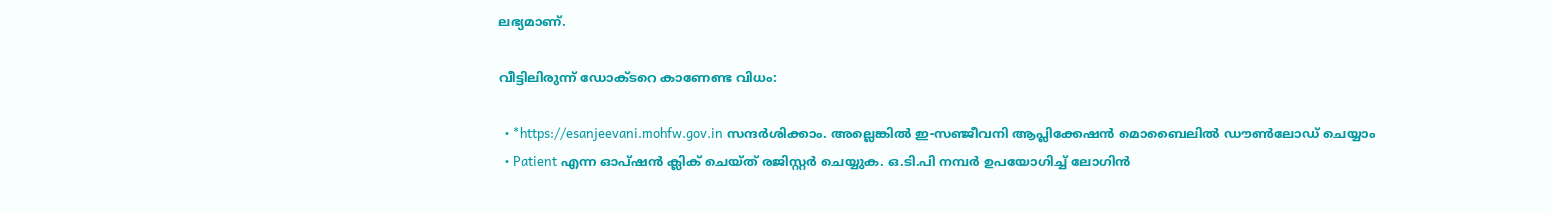ലഭ്യമാണ്.

വീട്ടിലിരുന്ന് ഡോക്ടറെ കാണേണ്ട വിധം:

  • *https://esanjeevani.mohfw.gov.in സന്ദര്‍ശിക്കാം. അല്ലെങ്കിൽ ഇ-സഞ്ജീവനി ആപ്ലിക്കേഷന്‍ മൊബൈലില്‍ ഡൗൺലോഡ് ചെയ്യാം
  • Patient എന്ന ഓപ്ഷന്‍ ക്ലിക് ചെയ്ത് രജിസ്റ്റര്‍ ചെയ്യുക. ഒ.ടി.പി നമ്പര്‍ ഉപയോഗിച്ച് ലോഗിന്‍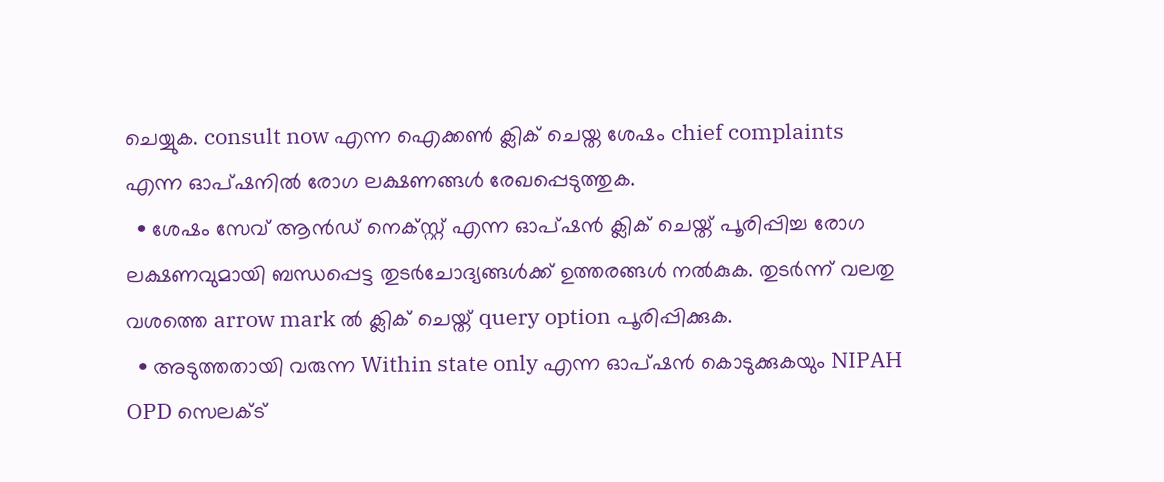ചെയ്യുക. consult now എന്ന ഐക്കണ്‍ ക്ലിക് ചെയ്ത ശേഷം chief complaints എന്ന ഓപ്ഷനില്‍ രോഗ ലക്ഷണങ്ങള്‍ രേഖപ്പെടുത്തുക.
  • ശേഷം സേവ് ആൻഡ് നെക്സ്റ്റ് എന്ന ഓപ്ഷന്‍ ക്ലിക് ചെയ്ത് പൂരിപ്പിച്ച രോഗ ലക്ഷണവുമായി ബന്ധപ്പെട്ട തുടര്‍ചോദ്യങ്ങള്‍ക്ക് ഉത്തരങ്ങള്‍ നല്‍കുക. തുടര്‍ന്ന് വലതു വശത്തെ arrow mark ല്‍ ക്ലിക് ചെയ്ത് query option പൂരിപ്പിക്കുക.
  • അടുത്തതായി വരുന്ന Within state only എന്ന ഓപ്ഷന്‍ കൊടുക്കുകയും NIPAH OPD സെലക്ട്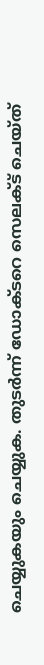ചെയ്യുകയും ചെയ്യുക. തുടര്‍ന്ന് ഡോക്ടറെ സെലക്ട് ചെയ്ത്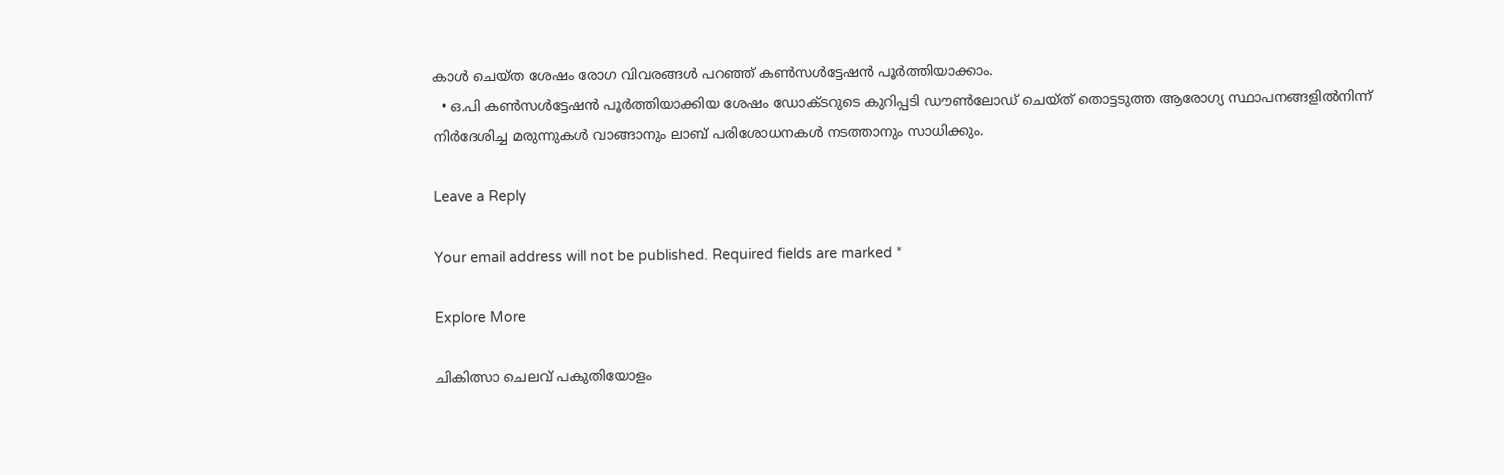കാള്‍ ചെയ്ത ശേഷം രോഗ വിവരങ്ങള്‍ പറഞ്ഞ് കണ്‍സള്‍ട്ടേഷന്‍ പൂര്‍ത്തിയാക്കാം.
  • ഒ.പി കണ്‍സള്‍ട്ടേഷന്‍ പൂര്‍ത്തിയാക്കിയ ശേഷം ഡോക്ടറുടെ കുറിപ്പടി ഡൗണ്‍ലോഡ് ചെയ്ത് തൊട്ടടുത്ത ആരോഗ്യ സ്ഥാപനങ്ങളില്‍നിന്ന് നിര്‍ദേശിച്ച മരുന്നുകള്‍ വാങ്ങാനും ലാബ് പരിശോധനകള്‍ നടത്താനും സാധിക്കും.

Leave a Reply

Your email address will not be published. Required fields are marked *

Explore More

ചികിത്സാ ചെലവ് പകുതിയോളം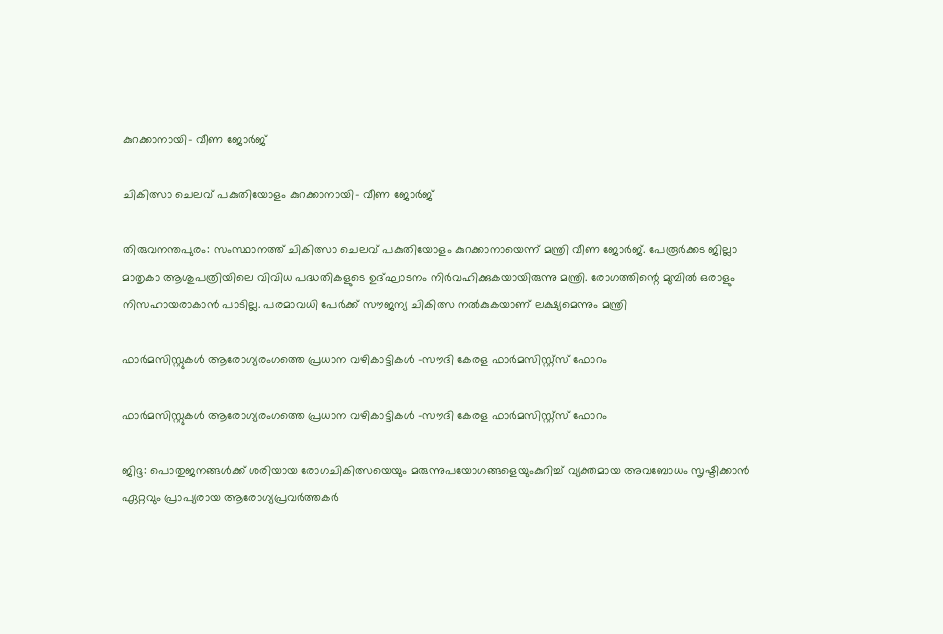കുറക്കാനായി- വീണ ജോര്‍ജ്

ചികിത്സാ ചെലവ് പകുതിയോളം കുറക്കാനായി- വീണ ജോര്‍ജ്

തിരുവനന്തപുരം: സംസ്ഥാനത്ത് ചികിത്സാ ചെലവ് പകുതിയോളം കുറക്കാനായെന്ന് മന്ത്രി വീണ ജോര്‍ജ്. പേരൂര്‍ക്കട ജില്ലാ മാതൃകാ ആശുപത്രിയിലെ വിവിധ പദ്ധതികളുടെ ഉദ്ഘാടനം നിര്‍വഹിക്കുകയായിരുന്നു മന്ത്രി. രോഗത്തിന്റെ മുമ്പില്‍ ഒരാളും നിസഹായരാകാന്‍ പാടില്ല. പരമാവധി പേര്‍ക്ക് സൗജന്യ ചികിത്സ നല്‍കുകയാണ് ലക്ഷ്യമെന്നും മന്ത്രി

ഫാർമസിസ്റ്റുകൾ ആരോഗ്യരംഗത്തെ പ്രധാന വഴികാട്ടികൾ -സൗദി കേരള ഫാർമസിസ്റ്റ്സ് ഫോറം

ഫാർമസിസ്റ്റുകൾ ആരോഗ്യരംഗത്തെ പ്രധാന വഴികാട്ടികൾ -സൗദി കേരള ഫാർമസിസ്റ്റ്സ് ഫോറം

ജിദ്ദ: പൊതുജനങ്ങൾക്ക് ശരിയായ രോഗചികിത്സയെയും മരുന്നുപയോഗങ്ങളെയുംകുറിച്ച് വ്യക്തമായ അവബോധം സൃഷ്ടിക്കാൻ ഏറ്റവും പ്രാപ്യരായ ആരോഗ്യപ്രവർത്തകർ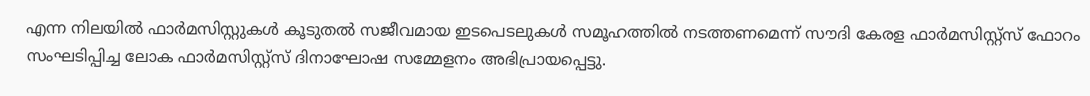എന്ന നിലയിൽ ഫാർമസിസ്റ്റുകൾ കൂടുതൽ സജീവമായ ഇടപെടലുകൾ സമൂഹത്തിൽ നടത്തണമെന്ന് സൗദി കേരള ഫാർമസിസ്റ്റ്സ് ഫോറം സംഘടിപ്പിച്ച ലോക ഫാർമസിസ്റ്റ്സ് ദിനാഘോഷ സമ്മേളനം അഭിപ്രായപ്പെട്ടു.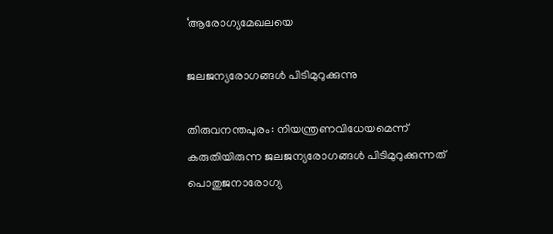‘ആരോഗ്യമേഖലയെ

ജലജന്യരോഗങ്ങൾ പിടിമുറുക്കുന്നു

തിരുവനന്തപുരം: നിയന്ത്രണവിധേയമെന്ന് കരുതിയിരുന്ന ജലജന്യരോഗങ്ങൾ പിടിമുറുക്കുന്നത് പൊതുജനാരോഗ്യ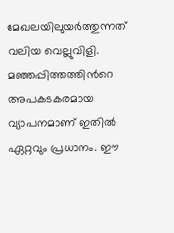മേഖലയിലുയർത്തുന്നത് വലിയ വെല്ലുവിളി. മഞ്ഞപ്പിത്തത്തിന്‍റെ അപകടകരമായ വ്യാപനമാണ് ഇതിൽ ഏറ്റവും പ്രധാനം. ഈ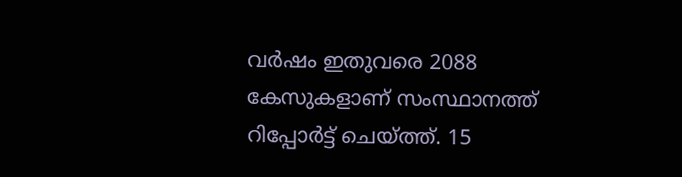വർഷം ഇതുവരെ 2088 കേസുകളാണ് സംസ്ഥാനത്ത് റിപ്പോർട്ട് ചെയ്ത്ത്. 15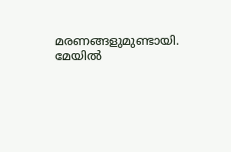മരണങ്ങളുമുണ്ടായി. മേയിൽ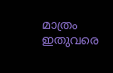മാത്രം ഇതുവരെ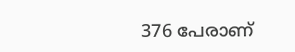376 പേരാണ്